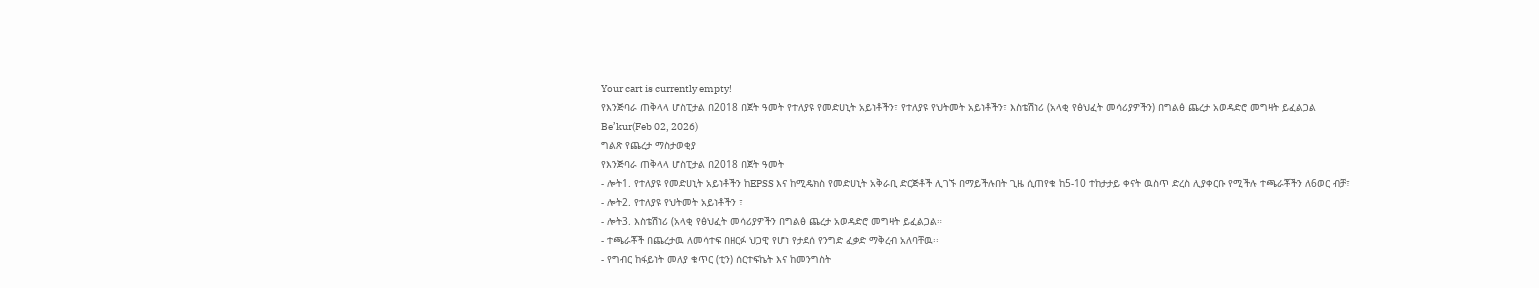Your cart is currently empty!
የእንጅባራ ጠቅላላ ሆስፒታል በ2018 በጀት ዓመት የተለያዩ የመድሀኒት አይነቶችን፣ የተለያዩ የህትመት አይነቶችን፣ እስቴሽነሪ (አላቂ የፅህፈት መሳሪያዎችን) በግልፅ ጨረታ አወዳድሮ መግዛት ይፈልጋል
Be’kur(Feb 02, 2026)
ግልጽ የጨረታ ማስታወቂያ
የእንጅባራ ጠቅላላ ሆስፒታል በ2018 በጀት ዓመት
- ሎት1. የተለያዩ የመድሀኒት አይነቶችን ከEPSS እና ከሚዴክስ የመድሀኒት አቅራቢ ድርጅቶች ሊገኙ በማይችሉበት ጊዜ ሲጠየቁ ከ5-10 ተከታታይ ቀናት ዉስጥ ድረስ ሊያቀርቡ የሚችሉ ተጫራቾችን ለ6ወር ብቻ፣
- ሎት2. የተለያዩ የህትመት አይነቶችን ፣
- ሎት3. እስቴሽነሪ (አላቂ የፅህፈት መሳሪያዎችን በግልፅ ጨረታ አወዳድሮ መግዛት ይፈልጋል።
- ተጫራቾች በጨረታዉ ለመሳተፍ በዘርፉ ህጋዊ የሆነ የታደሰ የንግድ ፈቃድ ማቅረብ አለባቸዉ፡፡
- የግብር ከፋይነት መለያ ቁጥር (ቲን) ሰርተፍኬት እና ከመንግስት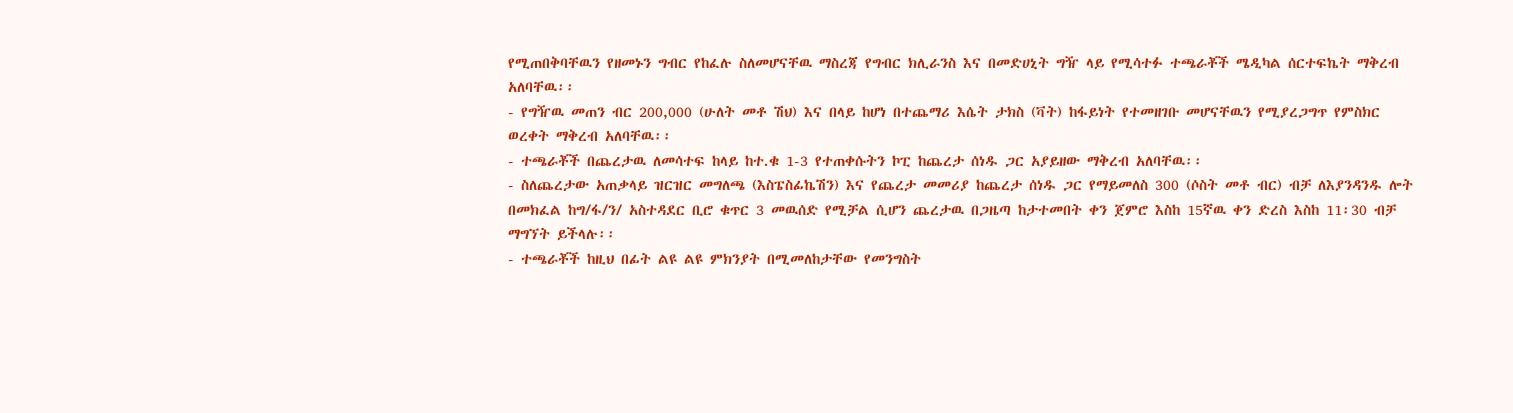የሚጠበቅባቸዉን የዘመኑን ግብር የከፈሉ ስለመሆናቸዉ ማስረጃ የግብር ክሊራንስ እና በመድሀኒት ግዥ ላይ የሚሳተፉ ተጫራቾች ሜዲካል ሰርተፍኬት ማቅረብ አለባቸዉ፡፡
- የግዥዉ መጠን ብር 200,000 (ሁለት መቶ ሽህ) እና በላይ ከሆነ በተጨማሪ እሴት ታክስ (ቫት) ከፋይነት የተመዘገቡ መሆናቸዉን የሚያረጋግጥ የምስክር ወረቀት ማቅረብ አለባቸዉ፡፡
- ተጫራቾች በጨረታዉ ለመሳተፍ ከላይ ከተ.ቁ 1-3 የተጠቀሱትን ኮፒ ከጨረታ ሰነዱ ጋር አያይዘው ማቅረብ አለባቸዉ፡፡
- ስለጨረታው አጠቃላይ ዝርዝር መግለጫ (እስፔስፊኬሽን) እና የጨረታ መመሪያ ከጨረታ ሰነዱ ጋር የማይመለስ 300 (ሶስት መቶ ብር) ብቻ ለእያንዳንዱ ሎት በመክፈል ከግ/ፋ/ን/ አስተዳደር ቢሮ ቁጥር 3 መዉሰድ የሚቻል ሲሆን ጨረታዉ በጋዜጣ ከታተመበት ቀን ጀምሮ እስከ 15ኛዉ ቀን ድረስ እስከ 11፡30 ብቻ ማግኘት ይችላሉ፡፡
- ተጫራቾች ከዚህ በፊት ልዩ ልዩ ምክንያት በሚመለከታቸው የመንግስት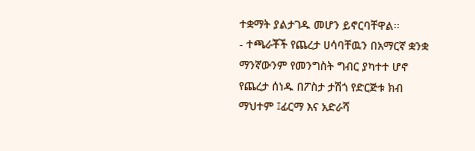ተቋማት ያልታገዱ መሆን ይኖርባቸዋል፡፡
- ተጫራቾች የጨረታ ሀሳባቸዉን በአማርኛ ቋንቋ ማንኛውንም የመንግስት ግብር ያካተተ ሆኖ የጨረታ ሰነዱ በፖስታ ታሽጎ የድርጅቱ ክብ ማህተም ፤ፊርማ እና አድራሻ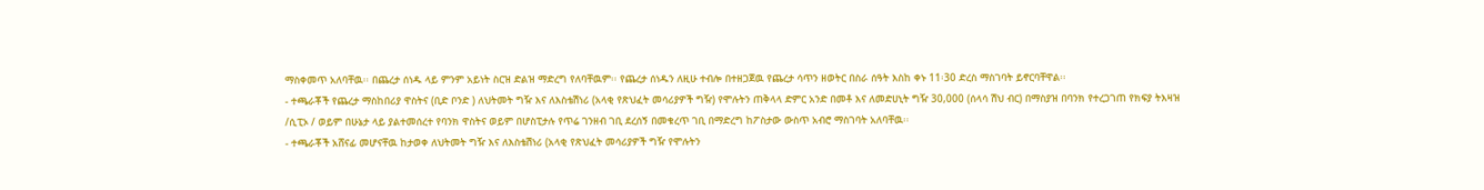ማስቀመጥ አለባቸዉ፡፡ በጨረታ ሰነዱ ላይ ምንም አይነት ስርዝ ድልዝ ማድረግ የለባቸዉም፡፡ የጨረታ ሰነዱን ለዚሁ ተብሎ በተዘጋጀዉ የጨረታ ሳጥን ዘወትር በስራ ሰዓት እስከ ቀኑ 11፡30 ድረስ ማስገባት ይኖርባቸዋል፡፡
- ተጫራቾች የጨረታ ማስከበሪያ ዋስትና (ቢድ ቦንድ ) ለህትመት ግዥ እና ለእስቴሽነሪ (አላቂ የጽህፈት መሳሪያዎች ግዥ) የሞሉትን ጠቅላላ ድምር አንድ በመቶ እና ለመድሀኒት ግዥ 30,000 (ሰላሳ ሽህ ብር) በማስያዝ በባንክ የተረጋገጠ የክፍያ ትእዛዝ /ሲፒኦ / ወይም በሁኔታ ላይ ያልተመሰረተ የባንክ ዋስትና ወይም በሆስፒታሉ የጥሬ ገንዘብ ገቢ ደረሰኝ በመቁረጥ ገቢ በማድረግ ከፖስታው ውስጥ አብሮ ማስገባት አለባቸዉ፡፡
- ተጫራቾች አሸናፊ መሆናቸዉ ከታወቀ ለህትመት ግዥ እና ለእስቴሽነሪ (አላቂ የጽህፈት መሳሪያዎች ግዥ የሞሉትን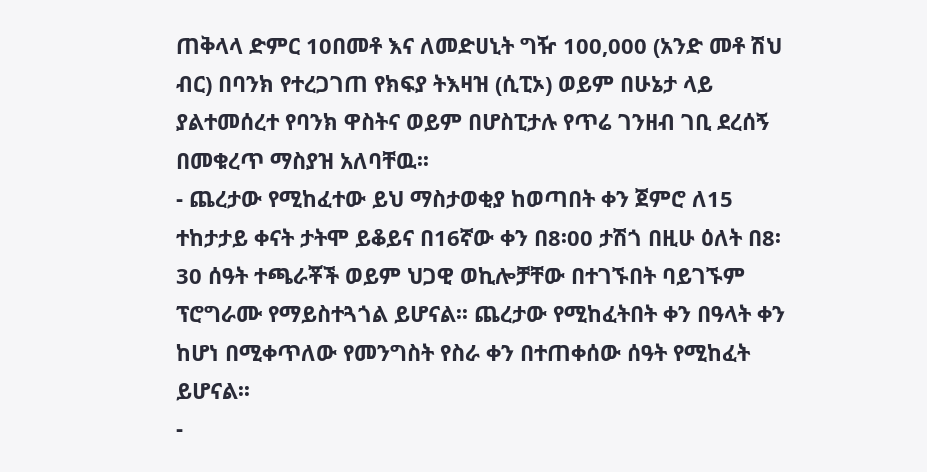ጠቅላላ ድምር 10በመቶ እና ለመድሀኒት ግዥ 100,000 (አንድ መቶ ሽህ ብር) በባንክ የተረጋገጠ የክፍያ ትእዛዝ (ሲፒኦ) ወይም በሁኔታ ላይ ያልተመሰረተ የባንክ ዋስትና ወይም በሆስፒታሉ የጥሬ ገንዘብ ገቢ ደረሰኝ በመቁረጥ ማስያዝ አለባቸዉ፡፡
- ጨረታው የሚከፈተው ይህ ማስታወቂያ ከወጣበት ቀን ጀምሮ ለ15 ተከታታይ ቀናት ታትሞ ይቆይና በ16ኛው ቀን በ8፡00 ታሽጎ በዚሁ ዕለት በ8፡30 ሰዓት ተጫራቾች ወይም ህጋዊ ወኪሎቻቸው በተገኙበት ባይገኙም ፕሮግራሙ የማይስተጓጎል ይሆናል፡፡ ጨረታው የሚከፈትበት ቀን በዓላት ቀን ከሆነ በሚቀጥለው የመንግስት የስራ ቀን በተጠቀሰው ሰዓት የሚከፈት ይሆናል፡፡
-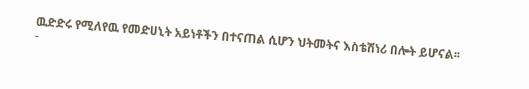ዉድድሩ የሚለየዉ የመድሀኒት አይነቶችን በተናጠል ሲሆን ህትመትና እስቴሽነሪ በሎት ይሆናል፡፡
-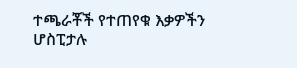ተጫራቾች የተጠየቁ እቃዎችን ሆስፒታሉ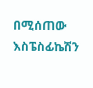በሚሰጠው እስፔስፊኬሽን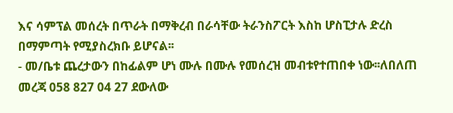እና ሳምፕል መሰረት በጥራት በማቅረብ በራሳቸው ትራንስፖርት እስከ ሆስፒታሉ ድረስ በማምጣት የሚያስረክቡ ይሆናል፡፡
- መ/ቤቱ ጨረታውን በከፊልም ሆነ ሙሉ በሙሉ የመሰረዝ መብቱየተጠበቀ ነው፡፡ለበለጠ መረጃ 058 827 04 27 ደውለው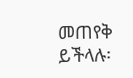መጠየቅ ይችላሉ፡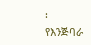፡
የእንጅባራ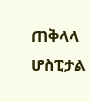ጠቅላላ ሆስፒታል